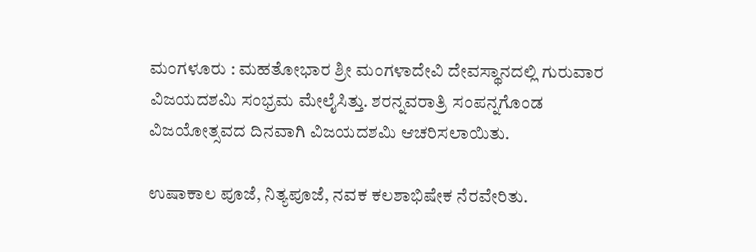ಮಂಗಳೂರು : ಮಹತೋಭಾರ ಶ್ರೀ ಮಂಗಳಾದೇವಿ ದೇವಸ್ಥಾನದಲ್ಲಿ ಗುರುವಾರ ವಿಜಯದಶಮಿ ಸಂಭ್ರಮ ಮೇಲೈಸಿತ್ತು. ಶರನ್ನವರಾತ್ರಿ ಸಂಪನ್ನಗೊಂಡ ವಿಜಯೋತ್ಸವದ ದಿನವಾಗಿ ವಿಜಯದಶಮಿ ಆಚರಿಸಲಾಯಿತು.

ಉಷಾಕಾಲ ಪೂಜೆ, ನಿತ್ಯಪೂಜೆ, ನವಕ ಕಲಶಾಭಿಷೇಕ ನೆರವೇರಿತು.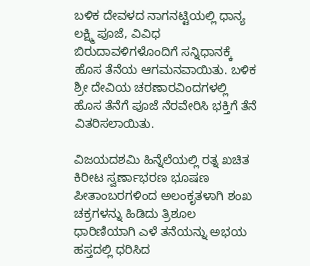ಬಳಿಕ ದೇವಳದ ನಾಗನಟ್ಟಿಯಲ್ಲಿ ಧಾನ್ಯ ಲಕ್ಷ್ಮಿ ಪೂಜೆ, ವಿವಿಧ ಬಿರುದಾವಳಿಗಳೊಂದಿಗೆ ಸನ್ನಿಧಾನಕ್ಕೆ ಹೊಸ ತೆನೆಯ ಆಗಮನವಾಯಿತು. ಬಳಿಕ ಶ್ರೀ ದೇವಿಯ ಚರಣಾರವಿಂದಗಳಲ್ಲಿ ಹೊಸ ತೆನೆಗೆ ಪೂಜೆ ನೆರವೇರಿಸಿ ಭಕ್ತಿಗೆ ತೆನೆ ವಿತರಿಸಲಾಯಿತು.

ವಿಜಯದಶಮಿ ಹಿನ್ನೆಲೆಯಲ್ಲಿ ರತ್ನ ಖಚಿತ ಕಿರೀಟ ಸ್ವರ್ಣಾಭರಣ ಭೂಷಣ ಪೀತಾಂಬರಗಳಿಂದ ಅಲಂಕೃತಳಾಗಿ ಶಂಖ ಚಕ್ರಗಳನ್ನು ಹಿಡಿದು ತ್ರಿಶೂಲ ಧಾರಿಣಿಯಾಗಿ ಎಳೆ ತನೆಯನ್ನು ಅಭಯ ಹಸ್ತದಲ್ಲಿ ಧರಿಸಿದ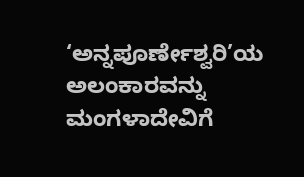‘ಅನ್ನಪೂರ್ಣೇಶ್ವರಿ’ಯ ಅಲಂಕಾರವನ್ನು ಮಂಗಳಾದೇವಿಗೆ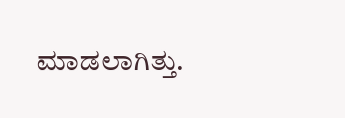ಮಾಡಲಾಗಿತ್ತು.